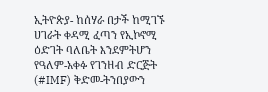ኢትዮጵያ- ከሰሃራ በታች ከሚገኙ ሀገራት ቀዳሚ ፈጣን የኢኮኖሚ ዕድገት ባለቤት እንደምትሆን የዓለም-አቀፉ የገንዘብ ድርጅት (#IMF) ቅድመ-ትንበያውን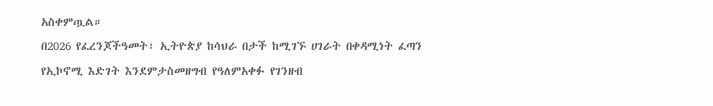አስቀምጧል።
በ2026 የፈረንጆችዓመት፣ ኢትዮጵያ ከሳህራ በታች ከሚገኙ ሀገራት በቀዳሚነት ፈጣን የኢኮኖሚ እድገት እንደምታስመዘግብ የዓለምአቀፉ የገንዘብ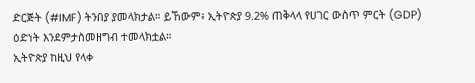ድርጅት (#IMF) ትንበያ ያመላክታል። ይኸውም፥ ኢትዮጵያ 9.2% ጠቅላላ የሀገር ውስጥ ምርት (GDP) ዕድነት እንደምታስመዘግብ ተመላክቷል።
ኢትዮጵያ ከዚህ የላቀ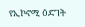የኢኮኖሚ ዕድገት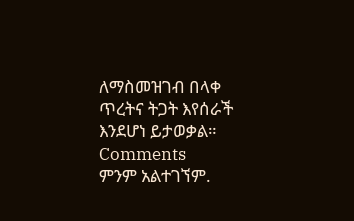ለማስመዝገብ በላቀ ጥረትና ትጋት እየሰራች እንደሆነ ይታወቃል።
Comments
ምንም አልተገኘም.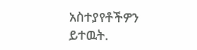አስተያየቶችዎን ይተዉት.